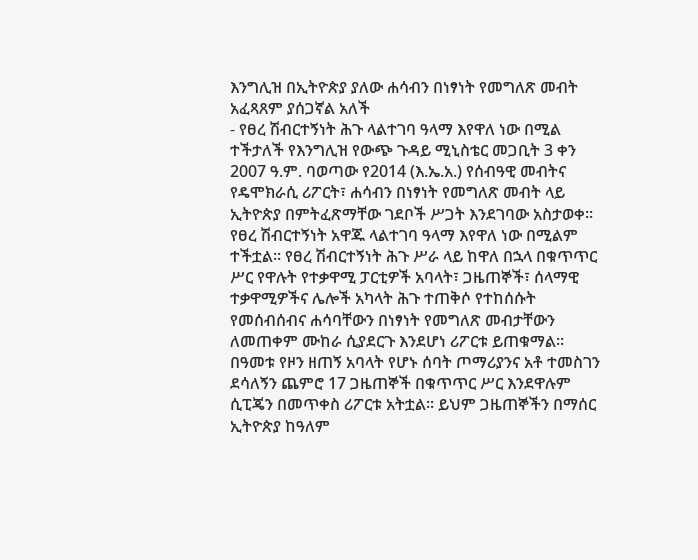እንግሊዝ በኢትዮጵያ ያለው ሐሳብን በነፃነት የመግለጽ መብት አፈጻጸም ያሰጋኛል አለች
- የፀረ ሽብርተኝነት ሕጉ ላልተገባ ዓላማ እየዋለ ነው በሚል ተችታለች የእንግሊዝ የውጭ ጉዳይ ሚኒስቴር መጋቢት 3 ቀን 2007 ዓ.ም. ባወጣው የ2014 (እ.ኤ.አ.) የሰብዓዊ መብትና የዴሞክራሲ ሪፖርት፣ ሐሳብን በነፃነት የመግለጽ መብት ላይ ኢትዮጵያ በምትፈጽማቸው ገደቦች ሥጋት እንደገባው አስታወቀ፡፡ የፀረ ሽብርተኝነት አዋጁ ላልተገባ ዓላማ እየዋለ ነው በሚልም ተችቷል፡፡ የፀረ ሽብርተኝነት ሕጉ ሥራ ላይ ከዋለ በኋላ በቁጥጥር ሥር የዋሉት የተቃዋሚ ፓርቲዎች አባላት፣ ጋዜጠኞች፣ ሰላማዊ ተቃዋሚዎችና ሌሎች አካላት ሕጉ ተጠቅሶ የተከሰሱት የመሰብሰብና ሐሳባቸውን በነፃነት የመግለጽ መብታቸውን ለመጠቀም ሙከራ ሲያደርጉ እንደሆነ ሪፖርቱ ይጠቁማል፡፡ በዓመቱ የዞን ዘጠኝ አባላት የሆኑ ሰባት ጦማሪያንና አቶ ተመስገን ደሳለኝን ጨምሮ 17 ጋዜጠኞች በቁጥጥር ሥር እንደዋሉም ሲፒጄን በመጥቀስ ሪፖርቱ አትቷል፡፡ ይህም ጋዜጠኞችን በማሰር ኢትዮጵያ ከዓለም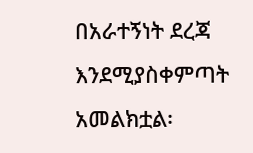በአራተኝነት ደረጃ እንደሚያስቀምጣት አመልክቷል፡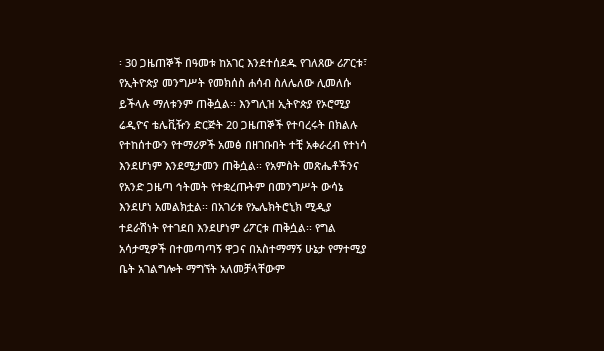፡ 30 ጋዜጠኞች በዓመቱ ከአገር እንደተሰደዱ የገለጸው ሪፖርቱ፣ የኢትዮጵያ መንግሥት የመክሰስ ሐሳብ ስለሌለው ሊመለሱ ይችላሉ ማለቱንም ጠቅሷል፡፡ እንግሊዝ ኢትዮጵያ የኦሮሚያ ሬዲዮና ቴሌቪዥን ድርጅት 20 ጋዜጠኞች የተባረሩት በክልሉ የተከሰተውን የተማሪዎች አመፅ በዘገቡበት ተቺ አቀራረብ የተነሳ እንደሆነም እንደሚታመን ጠቅሷል፡፡ የአምስት መጽሔቶችንና የአንድ ጋዜጣ ኅትመት የተቋረጡትም በመንግሥት ውሳኔ እንደሆነ አመልክቷል፡፡ በአገሪቱ የኤሌክትሮኒክ ሚዲያ ተደራሽነት የተገደበ እንደሆነም ሪፖርቱ ጠቅሷል፡፡ የግል አሳታሚዎች በተመጣጣኝ ዋጋና በአስተማማኝ ሁኔታ የማተሚያ ቤት አገልግሎት ማግኘት አለመቻላቸውም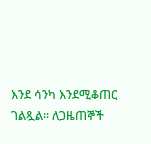እንደ ሳንካ እንደሚቆጠር ገልጿል፡፡ ለጋዜጠኞች